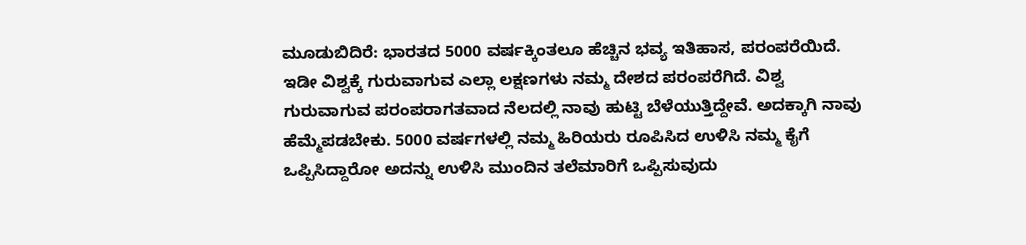ಮೂಡುಬಿದಿರೆ: ಭಾರತದ 5000 ವರ್ಷಕ್ಕಿಂತಲೂ ಹೆಚ್ಚಿನ ಭವ್ಯ ಇತಿಹಾಸ, ಪರಂಪರೆಯಿದೆ. ಇಡೀ ವಿಶ್ವಕ್ಕೆ ಗುರುವಾಗುವ ಎಲ್ಲಾ ಲಕ್ಷಣಗಳು ನಮ್ಮ ದೇಶದ ಪರಂಪರೆಗಿದೆ. ವಿಶ್ವ ಗುರುವಾಗುವ ಪರಂಪರಾಗತವಾದ ನೆಲದಲ್ಲಿ ನಾವು ಹುಟ್ಟಿ ಬೆಳೆಯುತ್ತಿದ್ದೇವೆ. ಅದಕ್ಕಾಗಿ ನಾವು ಹೆಮ್ಮೆಪಡಬೇಕು. 5000 ವರ್ಷಗಳಲ್ಲಿ ನಮ್ಮ ಹಿರಿಯರು ರೂಪಿಸಿದ ಉಳಿಸಿ ನಮ್ಮ ಕೈಗೆ ಒಪ್ಪಿಸಿದ್ದಾರೋ ಅದನ್ನು ಉಳಿಸಿ ಮುಂದಿನ ತಲೆಮಾರಿಗೆ ಒಪ್ಪಿಸುವುದು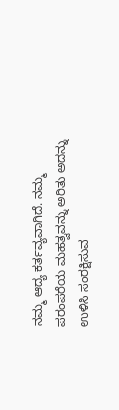ನಮ್ಮ ಆದ್ಯ ಕರ್ತವ್ಯವಾಗಿದೆ. ನಮ್ಮ ಪರಂಪರೆಯ ಮಹತ್ವವನ್ನು ಅರಿತು ಅದನ್ನು ಉಳಿಸಿ ಸಂರಕ್ಷಿಸುವ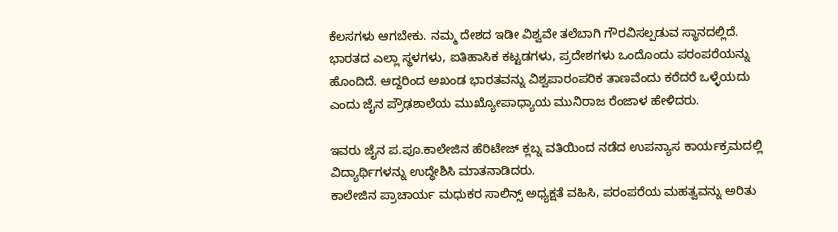ಕೆಲಸಗಳು ಆಗಬೇಕು. ನಮ್ಮ ದೇಶದ ಇಡೀ ವಿಶ್ವವೇ ತಲೆಬಾಗಿ ಗೌರವಿಸಲ್ಪಡುವ ಸ್ಥಾನದಲ್ಲಿದೆ. ಭಾರತದ ಎಲ್ಲಾ ಸ್ಥಳಗಳು, ಐತಿಹಾಸಿಕ ಕಟ್ಟಡಗಳು, ಪ್ರದೇಶಗಳು ಒಂದೊಂದು ಪರಂಪರೆಯನ್ನು ಹೊಂದಿದೆ. ಆದ್ದರಿಂದ ಅಖಂಡ ಭಾರತವನ್ನು ವಿಶ್ವಪಾರಂಪರಿಕ ತಾಣವೆಂದು ಕರೆದರೆ ಒಳ್ಳೆಯದು ಎಂದು ಜೈನ ಪ್ರೌಢಶಾಲೆಯ ಮುಖ್ಯೋಪಾಧ್ಯಾಯ ಮುನಿರಾಜ ರೆಂಜಾಳ ಹೇಳಿದರು.

ಇವರು ಜೈನ ಪ.ಪೂ.ಕಾಲೇಜಿನ ಹೆರಿಟೇಜ್ ಕ್ಲಬ್ನ ವತಿಯಿಂದ ನಡೆದ ಉಪನ್ಯಾಸ ಕಾರ್ಯಕ್ರಮದಲ್ಲಿ ವಿದ್ಯಾರ್ಥಿಗಳನ್ನು ಉದ್ಧೇಶಿಸಿ ಮಾತನಾಡಿದರು.
ಕಾಲೇಜಿನ ಪ್ರಾಚಾರ್ಯ ಮಧುಕರ ಸಾಲಿನ್ಸ್ ಅಧ್ಯಕ್ಷತೆ ವಹಿಸಿ, ಪರಂಪರೆಯ ಮಹತ್ವವನ್ನು ಅರಿತು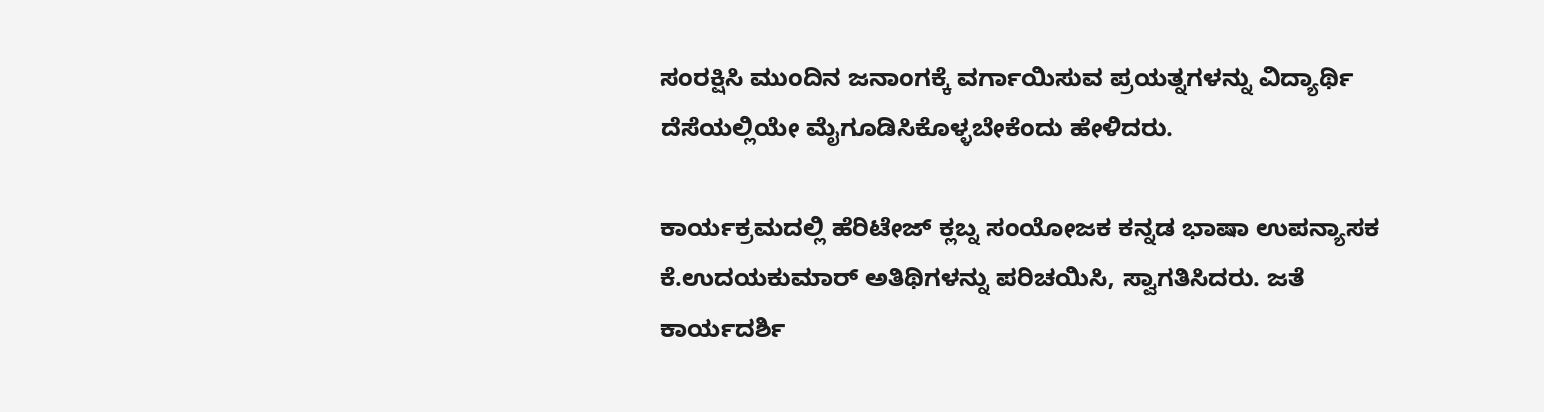ಸಂರಕ್ಷಿಸಿ ಮುಂದಿನ ಜನಾಂಗಕ್ಕೆ ವರ್ಗಾಯಿಸುವ ಪ್ರಯತ್ನಗಳನ್ನು ವಿದ್ಯಾರ್ಥಿ ದೆಸೆಯಲ್ಲಿಯೇ ಮೈಗೂಡಿಸಿಕೊಳ್ಳಬೇಕೆಂದು ಹೇಳಿದರು.

ಕಾರ್ಯಕ್ರಮದಲ್ಲಿ ಹೆರಿಟೇಜ್ ಕ್ಲಬ್ನ ಸಂಯೋಜಕ ಕನ್ನಡ ಭಾಷಾ ಉಪನ್ಯಾಸಕ ಕೆ.ಉದಯಕುಮಾರ್ ಅತಿಥಿಗಳನ್ನು ಪರಿಚಯಿಸಿ, ಸ್ವಾಗತಿಸಿದರು. ಜತೆ ಕಾರ್ಯದರ್ಶಿ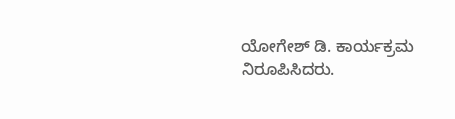ಯೋಗೇಶ್ ಡಿ. ಕಾರ್ಯಕ್ರಮ ನಿರೂಪಿಸಿದರು.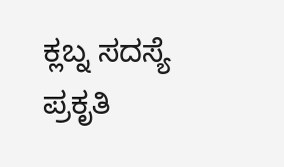ಕ್ಲಬ್ನ ಸದಸ್ಯೆ ಪ್ರಕೃತಿ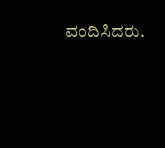ವಂದಿಸಿದರು.